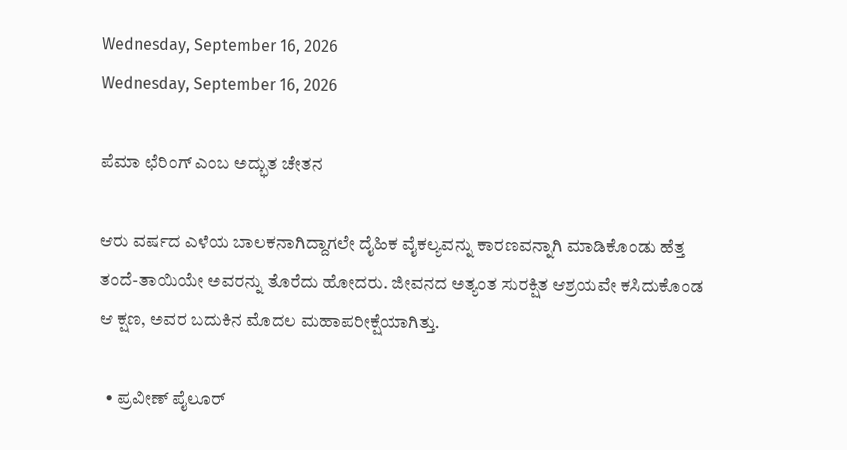Wednesday, September 16, 2026
Wednesday, September 16, 2026

ಪೆಮಾ ಛೆರಿಂಗ್ ಎಂಬ ಅದ್ಭುತ ಚೇತನ

ಆರು ವರ್ಷದ ಎಳೆಯ ಬಾಲಕನಾಗಿದ್ದಾಗಲೇ ದೈಹಿಕ ವೈಕಲ್ಯವನ್ನು ಕಾರಣವನ್ನಾಗಿ ಮಾಡಿಕೊಂಡು ಹೆತ್ತ ತಂದೆ-ತಾಯಿಯೇ ಅವರನ್ನು ತೊರೆದು ಹೋದರು. ಜೀವನದ ಅತ್ಯಂತ ಸುರಕ್ಷಿತ ಆಶ್ರಯವೇ ಕಸಿದುಕೊಂಡ ಆ ಕ್ಷಣ, ಅವರ ಬದುಕಿನ ಮೊದಲ ಮಹಾಪರೀಕ್ಷೆಯಾಗಿತ್ತು.

  • ಪ್ರವೀಣ್ ಪೈಲೂರ್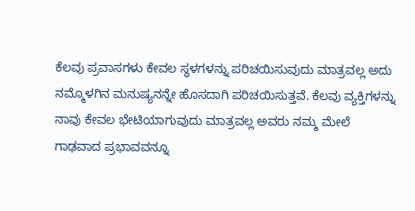ಕೆಲವು ಪ್ರವಾಸಗಳು ಕೇವಲ ಸ್ಥಳಗಳನ್ನು ಪರಿಚಯಿಸುವುದು ಮಾತ್ರವಲ್ಲ ಅದು ನಮ್ಮೊಳಗಿನ ಮನುಷ್ಯನನ್ನೇ ಹೊಸದಾಗಿ ಪರಿಚಯಿಸುತ್ತವೆ. ಕೆಲವು ವ್ಯಕ್ತಿಗಳನ್ನು ನಾವು ಕೇವಲ ಭೇಟಿಯಾಗುವುದು ಮಾತ್ರವಲ್ಲ ಅವರು ನಮ್ಮ ಮೇಲೆ ಗಾಢವಾದ ಪ್ರಭಾವವನ್ನೂ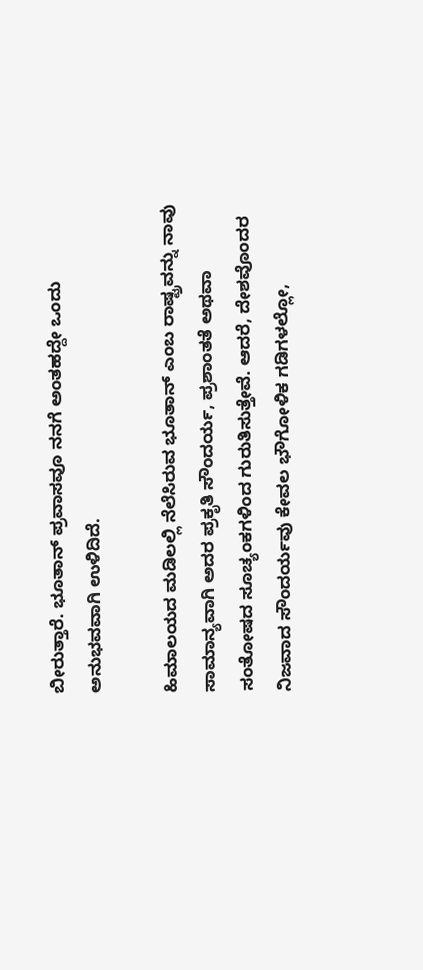ಬೀರುತ್ತಾರೆ. ಭೂತಾನ್ ಪ್ರವಾಸವೂ ನನಗೆ ಅಂತಹದ್ದೇ ಒಂದು ಅನುಭವವಾಗಿ ಉಳಿದಿದೆ.

ಹಿಮಾಲಯದ ಮಡಿಲಲ್ಲಿ ನೆಲೆಸಿರುವ ಭೂತಾನ್ ಎಂಬ ರಾಷ್ಟ್ರವನ್ನು ನಾವು ಸಾಮಾನ್ಯವಾಗಿ ಅದರ ಪ್ರಕೃತಿ ಸೌಂದರ್ಯ, ಪ್ರಶಾಂತತೆ ಅಥವಾ ಸಂತೋಷದ ಸೂಚ್ಯಂಕಗಳಿಂದ ಗುರುತಿಸುತ್ತೇವೆ. ಆದರೆ, ದೇಶವೊಂದರ ನಿಜವಾದ ಸೌಂದರ್ಯವು ಕೇವಲ ಭೌಗೋಳಿಕ ಗಡಿಗಳಲ್ಲೋ,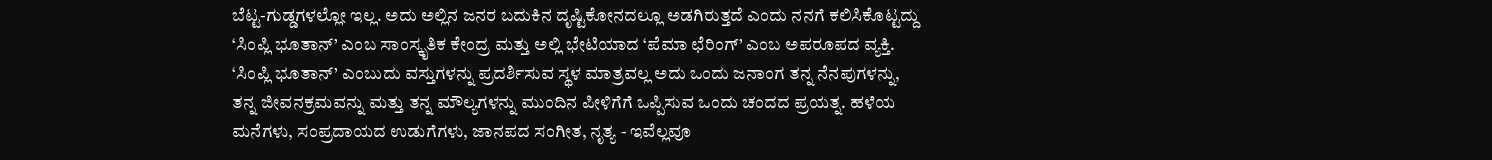ಬೆಟ್ಟ-ಗುಡ್ಡಗಳಲ್ಲೋ ಇಲ್ಲ. ಅದು ಅಲ್ಲಿನ ಜನರ ಬದುಕಿನ ದೃಷ್ಟಿಕೋನದಲ್ಲೂ ಅಡಗಿರುತ್ತದೆ ಎಂದು ನನಗೆ ಕಲಿಸಿಕೊಟ್ಟದ್ದು ‘ಸಿಂಪ್ಲಿ ಭೂತಾನ್’ ಎಂಬ ಸಾಂಸ್ಕೃತಿಕ ಕೇಂದ್ರ ಮತ್ತು ಅಲ್ಲಿ ಭೇಟಿಯಾದ ‘ಪೆಮಾ ಛೆರಿಂಗ್’ ಎಂಬ ಅಪರೂಪದ ವ್ಯಕ್ತಿ.
‘ಸಿಂಪ್ಲಿ ಭೂತಾನ್’ ಎಂಬುದು ವಸ್ತುಗಳನ್ನು ಪ್ರದರ್ಶಿಸುವ ಸ್ಥಳ ಮಾತ್ರವಲ್ಲ ಅದು ಒಂದು ಜನಾಂಗ ತನ್ನ ನೆನಪುಗಳನ್ನು, ತನ್ನ ಜೀವನಕ್ರಮವನ್ನು ಮತ್ತು ತನ್ನ ಮೌಲ್ಯಗಳನ್ನು ಮುಂದಿನ ಪೀಳಿಗೆಗೆ ಒಪ್ಪಿಸುವ ಒಂದು ಚಂದದ ಪ್ರಯತ್ನ. ಹಳೆಯ ಮನೆಗಳು, ಸಂಪ್ರದಾಯದ ಉಡುಗೆಗಳು, ಜಾನಪದ ಸಂಗೀತ, ನೃತ್ಯ - ಇವೆಲ್ಲವೂ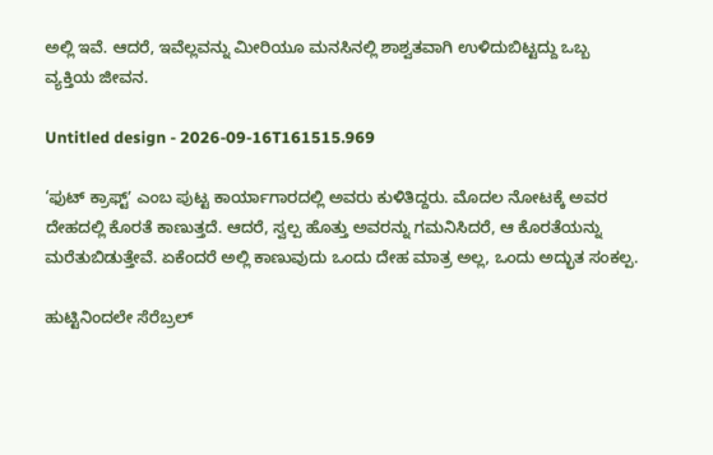ಅಲ್ಲಿ ಇವೆ. ಆದರೆ, ಇವೆಲ್ಲವನ್ನು ಮೀರಿಯೂ ಮನಸಿನಲ್ಲಿ ಶಾಶ್ವತವಾಗಿ ಉಳಿದುಬಿಟ್ಟದ್ದು ಒಬ್ಬ ವ್ಯಕ್ತಿಯ ಜೀವನ.

Untitled design - 2026-09-16T161515.969

‘ಫುಟ್ ಕ್ರಾಫ್ಟ್ʼ ಎಂಬ ಪುಟ್ಟ ಕಾರ್ಯಾಗಾರದಲ್ಲಿ ಅವರು ಕುಳಿತಿದ್ದರು. ಮೊದಲ ನೋಟಕ್ಕೆ ಅವರ ದೇಹದಲ್ಲಿ ಕೊರತೆ ಕಾಣುತ್ತದೆ. ಆದರೆ, ಸ್ವಲ್ಪ ಹೊತ್ತು ಅವರನ್ನು ಗಮನಿಸಿದರೆ, ಆ ಕೊರತೆಯನ್ನು ಮರೆತುಬಿಡುತ್ತೇವೆ. ಏಕೆಂದರೆ ಅಲ್ಲಿ ಕಾಣುವುದು ಒಂದು ದೇಹ ಮಾತ್ರ ಅಲ್ಲ, ಒಂದು ಅದ್ಭುತ ಸಂಕಲ್ಪ.

ಹುಟ್ಟಿನಿಂದಲೇ ಸೆರೆಬ್ರಲ್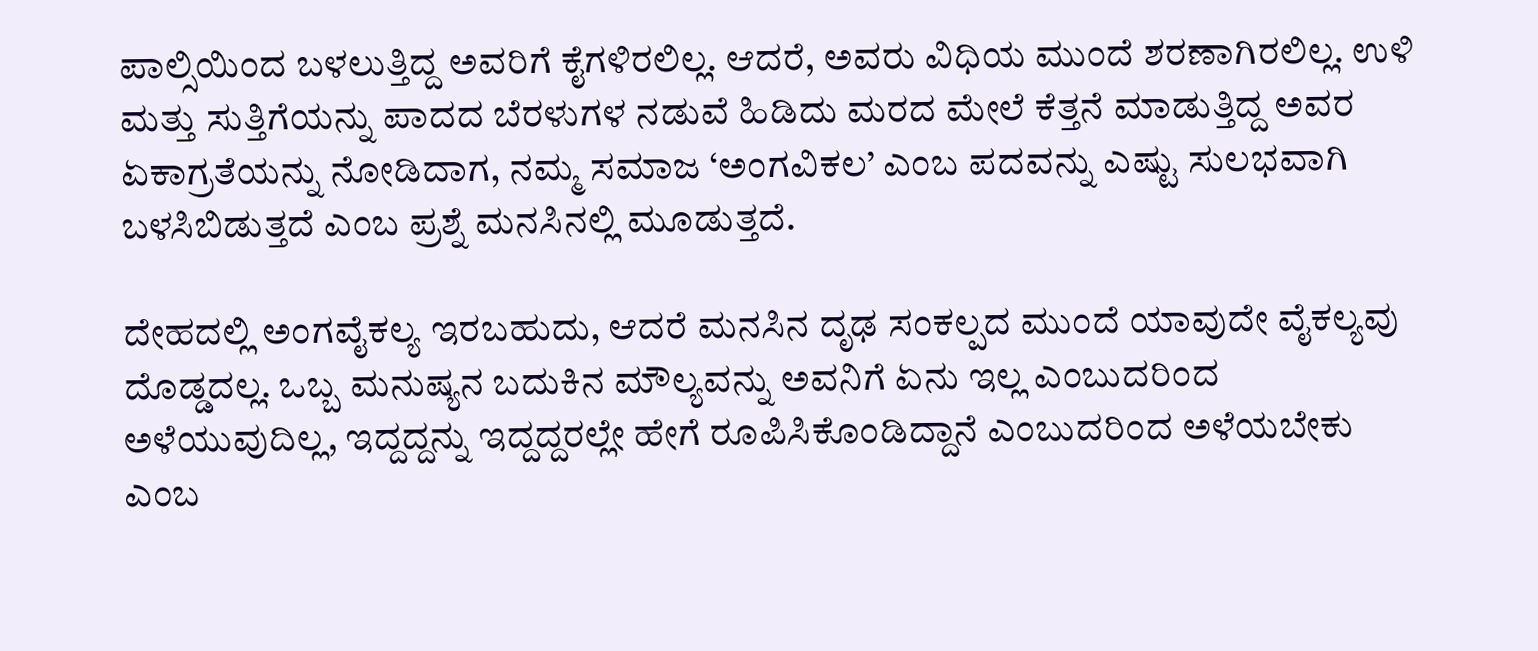ಪಾಲ್ಸಿಯಿಂದ ಬಳಲುತ್ತಿದ್ದ ಅವರಿಗೆ ಕೈಗಳಿರಲಿಲ್ಲ. ಆದರೆ, ಅವರು ವಿಧಿಯ ಮುಂದೆ ಶರಣಾಗಿರಲಿಲ್ಲ. ಉಳಿ ಮತ್ತು ಸುತ್ತಿಗೆಯನ್ನು ಪಾದದ ಬೆರಳುಗಳ ನಡುವೆ ಹಿಡಿದು ಮರದ ಮೇಲೆ ಕೆತ್ತನೆ ಮಾಡುತ್ತಿದ್ದ ಅವರ ಏಕಾಗ್ರತೆಯನ್ನು ನೋಡಿದಾಗ, ನಮ್ಮ ಸಮಾಜ ‘ಅಂಗವಿಕಲ’ ಎಂಬ ಪದವನ್ನು ಎಷ್ಟು ಸುಲಭವಾಗಿ ಬಳಸಿಬಿಡುತ್ತದೆ ಎಂಬ ಪ್ರಶ್ನೆ ಮನಸಿನಲ್ಲಿ ಮೂಡುತ್ತದೆ.

ದೇಹದಲ್ಲಿ ಅಂಗವೈಕಲ್ಯ ಇರಬಹುದು, ಆದರೆ ಮನಸಿನ ದೃಢ ಸಂಕಲ್ಪದ ಮುಂದೆ ಯಾವುದೇ ವೈಕಲ್ಯವು ದೊಡ್ಡದಲ್ಲ. ಒಬ್ಬ ಮನುಷ್ಯನ ಬದುಕಿನ ಮೌಲ್ಯವನ್ನು ಅವನಿಗೆ ಏನು ಇಲ್ಲ ಎಂಬುದರಿಂದ ಅಳೆಯುವುದಿಲ್ಲ, ಇದ್ದದ್ದನ್ನು ಇದ್ದದ್ದರಲ್ಲೇ ಹೇಗೆ ರೂಪಿಸಿಕೊಂಡಿದ್ದಾನೆ ಎಂಬುದರಿಂದ ಅಳೆಯಬೇಕು ಎಂಬ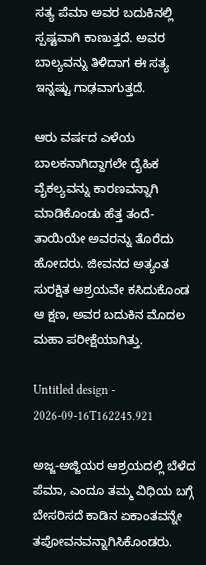ಸತ್ಯ ಪೆಮಾ ಅವರ ಬದುಕಿನಲ್ಲಿ ಸ್ಪಷ್ಟವಾಗಿ ಕಾಣುತ್ತದೆ. ಅವರ ಬಾಲ್ಯವನ್ನು ತಿಳಿದಾಗ ಈ ಸತ್ಯ ಇನ್ನಷ್ಟು ಗಾಢವಾಗುತ್ತದೆ.

ಆರು ವರ್ಷದ ಎಳೆಯ ಬಾಲಕನಾಗಿದ್ದಾಗಲೇ ದೈಹಿಕ ವೈಕಲ್ಯವನ್ನು ಕಾರಣವನ್ನಾಗಿ ಮಾಡಿಕೊಂಡು ಹೆತ್ತ ತಂದೆ-ತಾಯಿಯೇ ಅವರನ್ನು ತೊರೆದು ಹೋದರು. ಜೀವನದ ಅತ್ಯಂತ ಸುರಕ್ಷಿತ ಆಶ್ರಯವೇ ಕಸಿದುಕೊಂಡ ಆ ಕ್ಷಣ, ಅವರ ಬದುಕಿನ ಮೊದಲ ಮಹಾ ಪರೀಕ್ಷೆಯಾಗಿತ್ತು.

Untitled design - 2026-09-16T162245.921

ಅಜ್ಜ-ಅಜ್ಜಿಯರ ಆಶ್ರಯದಲ್ಲಿ ಬೆಳೆದ ಪೆಮಾ, ಎಂದೂ ತಮ್ಮ ವಿಧಿಯ ಬಗ್ಗೆ ಬೇಸರಿಸದೆ ಕಾಡಿನ ಏಕಾಂತವನ್ನೇ ತಪೋವನವನ್ನಾಗಿಸಿಕೊಂಡರು.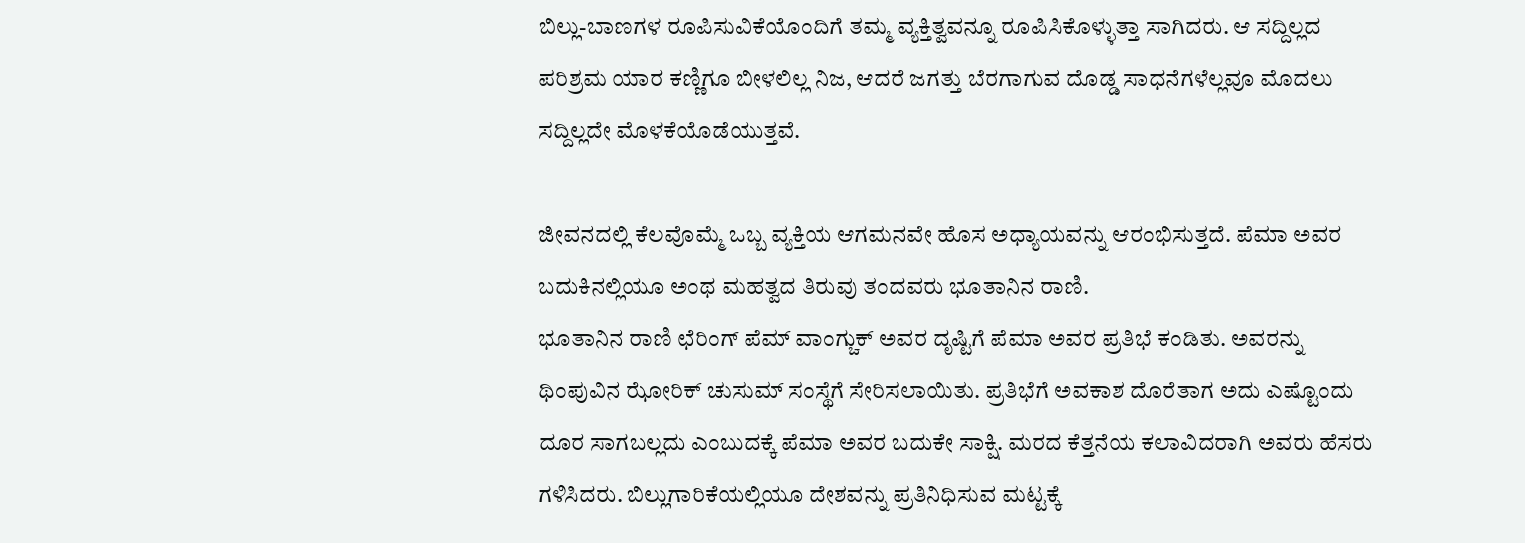ಬಿಲ್ಲು-ಬಾಣಗಳ ರೂಪಿಸುವಿಕೆಯೊಂದಿಗೆ ತಮ್ಮ ವ್ಯಕ್ತಿತ್ವವನ್ನೂ ರೂಪಿಸಿಕೊಳ್ಳುತ್ತಾ ಸಾಗಿದರು. ಆ ಸದ್ದಿಲ್ಲದ ಪರಿಶ್ರಮ ಯಾರ ಕಣ್ಣಿಗೂ ಬೀಳಲಿಲ್ಲ ನಿಜ, ಆದರೆ ಜಗತ್ತು ಬೆರಗಾಗುವ ದೊಡ್ಡ ಸಾಧನೆಗಳೆಲ್ಲವೂ ಮೊದಲು ಸದ್ದಿಲ್ಲದೇ ಮೊಳಕೆಯೊಡೆಯುತ್ತವೆ.

ಜೀವನದಲ್ಲಿ ಕೆಲವೊಮ್ಮೆ ಒಬ್ಬ ವ್ಯಕ್ತಿಯ ಆಗಮನವೇ ಹೊಸ ಅಧ್ಯಾಯವನ್ನು ಆರಂಭಿಸುತ್ತದೆ. ಪೆಮಾ ಅವರ ಬದುಕಿನಲ್ಲಿಯೂ ಅಂಥ ಮಹತ್ವದ ತಿರುವು ತಂದವರು ಭೂತಾನಿನ ರಾಣಿ.
ಭೂತಾನಿನ ರಾಣಿ ಛೆರಿಂಗ್ ಪೆಮ್ ವಾಂಗ್ಚುಕ್ ಅವರ ದೃಷ್ಟಿಗೆ ಪೆಮಾ ಅವರ ಪ್ರತಿಭೆ ಕಂಡಿತು. ಅವರನ್ನು ಥಿಂಪುವಿನ ಝೋರಿಕ್ ಚುಸುಮ್ ಸಂಸ್ಥೆಗೆ ಸೇರಿಸಲಾಯಿತು. ಪ್ರತಿಭೆಗೆ ಅವಕಾಶ ದೊರೆತಾಗ ಅದು ಎಷ್ಟೊಂದು ದೂರ ಸಾಗಬಲ್ಲದು ಎಂಬುದಕ್ಕೆ ಪೆಮಾ ಅವರ ಬದುಕೇ ಸಾಕ್ಷಿ. ಮರದ ಕೆತ್ತನೆಯ ಕಲಾವಿದರಾಗಿ ಅವರು ಹೆಸರು ಗಳಿಸಿದರು. ಬಿಲ್ಲುಗಾರಿಕೆಯಲ್ಲಿಯೂ ದೇಶವನ್ನು ಪ್ರತಿನಿಧಿಸುವ ಮಟ್ಟಕ್ಕೆ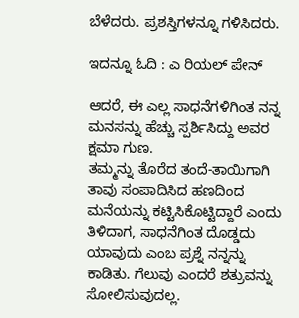ಬೆಳೆದರು. ಪ್ರಶಸ್ತಿಗಳನ್ನೂ ಗಳಿಸಿದರು.

ಇದನ್ನೂ ಓದಿ : ಎ ರಿಯಲ್ ಪೇನ್

ಆದರೆ, ಈ ಎಲ್ಲ ಸಾಧನೆಗಳಿಗಿಂತ ನನ್ನ ಮನಸನ್ನು ಹೆಚ್ಚು ಸ್ಪರ್ಶಿಸಿದ್ದು ಅವರ ಕ್ಷಮಾ ಗುಣ.
ತಮ್ಮನ್ನು ತೊರೆದ ತಂದೆ-ತಾಯಿಗಾಗಿ ತಾವು ಸಂಪಾದಿಸಿದ ಹಣದಿಂದ ಮನೆಯನ್ನು ಕಟ್ಟಿಸಿಕೊಟ್ಟಿದ್ದಾರೆ ಎಂದು ತಿಳಿದಾಗ, ಸಾಧನೆಗಿಂತ ದೊಡ್ಡದು ಯಾವುದು ಎಂಬ ಪ್ರಶ್ನೆ ನನ್ನನ್ನು ಕಾಡಿತು. ಗೆಲುವು ಎಂದರೆ ಶತ್ರುವನ್ನು ಸೋಲಿಸುವುದಲ್ಲ.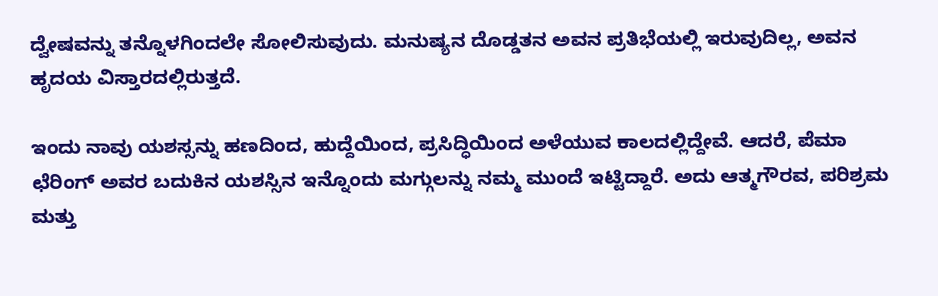ದ್ವೇಷವನ್ನು ತನ್ನೊಳಗಿಂದಲೇ ಸೋಲಿಸುವುದು. ಮನುಷ್ಯನ ದೊಡ್ಡತನ ಅವನ ಪ್ರತಿಭೆಯಲ್ಲಿ ಇರುವುದಿಲ್ಲ, ಅವನ ಹೃದಯ ವಿಸ್ತಾರದಲ್ಲಿರುತ್ತದೆ.

ಇಂದು ನಾವು ಯಶಸ್ಸನ್ನು ಹಣದಿಂದ, ಹುದ್ದೆಯಿಂದ, ಪ್ರಸಿದ್ಧಿಯಿಂದ ಅಳೆಯುವ ಕಾಲದಲ್ಲಿದ್ದೇವೆ. ಆದರೆ, ಪೆಮಾ ಛೆರಿಂಗ್ ಅವರ ಬದುಕಿನ ಯಶಸ್ಸಿನ ಇನ್ನೊಂದು ಮಗ್ಗುಲನ್ನು ನಮ್ಮ ಮುಂದೆ ಇಟ್ಟಿದ್ದಾರೆ. ಅದು ಆತ್ಮಗೌರವ, ಪರಿಶ್ರಮ ಮತ್ತು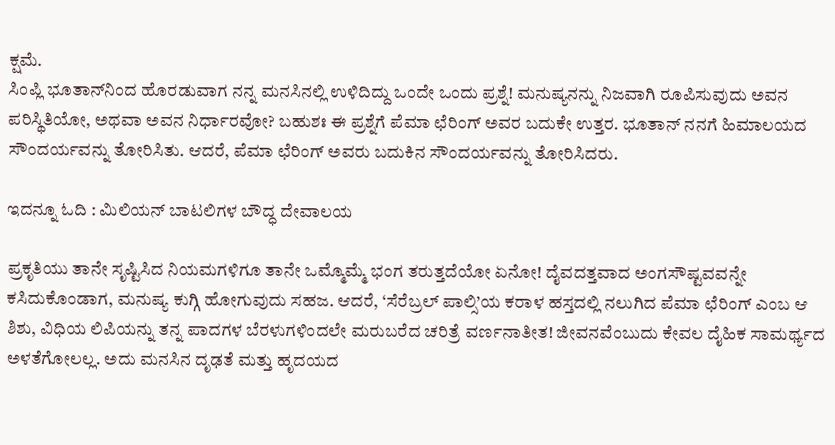ಕ್ಷಮೆ.
ಸಿಂಪ್ಲಿ ಭೂತಾನ್‌ನಿಂದ ಹೊರಡುವಾಗ ನನ್ನ ಮನಸಿನಲ್ಲಿ ಉಳಿದಿದ್ದು ಒಂದೇ ಒಂದು ಪ್ರಶ್ನೆ! ಮನುಷ್ಯನನ್ನು ನಿಜವಾಗಿ ರೂಪಿಸುವುದು ಅವನ ಪರಿಸ್ಥಿತಿಯೋ, ಅಥವಾ ಅವನ ನಿರ್ಧಾರವೋ? ಬಹುಶಃ ಈ ಪ್ರಶ್ನೆಗೆ ಪೆಮಾ ಛೆರಿಂಗ್ ಅವರ ಬದುಕೇ ಉತ್ತರ. ಭೂತಾನ್ ನನಗೆ ಹಿಮಾಲಯದ ಸೌಂದರ್ಯವನ್ನು ತೋರಿಸಿತು. ಆದರೆ, ಪೆಮಾ ಛೆರಿಂಗ್ ಅವರು ಬದುಕಿನ ಸೌಂದರ್ಯವನ್ನು ತೋರಿಸಿದರು.

ಇದನ್ನೂ ಓದಿ : ಮಿಲಿಯನ್ ಬಾಟಲಿಗಳ ಬೌದ್ಧ ದೇವಾಲಯ

ಪ್ರಕೃತಿಯು ತಾನೇ ಸೃಷ್ಟಿಸಿದ ನಿಯಮಗಳಿಗೂ ತಾನೇ ಒಮ್ಮೊಮ್ಮೆ ಭಂಗ ತರುತ್ತದೆಯೋ ಏನೋ! ದೈವದತ್ತವಾದ ಅಂಗಸೌಷ್ಟವವನ್ನೇ ಕಸಿದುಕೊಂಡಾಗ, ಮನುಷ್ಯ ಕುಗ್ಗಿ ಹೋಗುವುದು ಸಹಜ. ಆದರೆ, ‘ಸೆರೆಬ್ರಲ್ ಪಾಲ್ಸಿ’ಯ ಕರಾಳ ಹಸ್ತದಲ್ಲಿ ನಲುಗಿದ ಪೆಮಾ ಛೆರಿಂಗ್ ಎಂಬ ಆ ಶಿಶು, ವಿಧಿಯ ಲಿಪಿಯನ್ನು ತನ್ನ ಪಾದಗಳ ಬೆರಳುಗಳಿಂದಲೇ ಮರುಬರೆದ ಚರಿತ್ರೆ ವರ್ಣನಾತೀತ! ಜೀವನವೆಂಬುದು ಕೇವಲ ದೈಹಿಕ ಸಾಮರ್ಥ್ಯದ ಅಳತೆಗೋಲಲ್ಲ. ಅದು ಮನಸಿನ ದೃಢತೆ ಮತ್ತು ಹೃದಯದ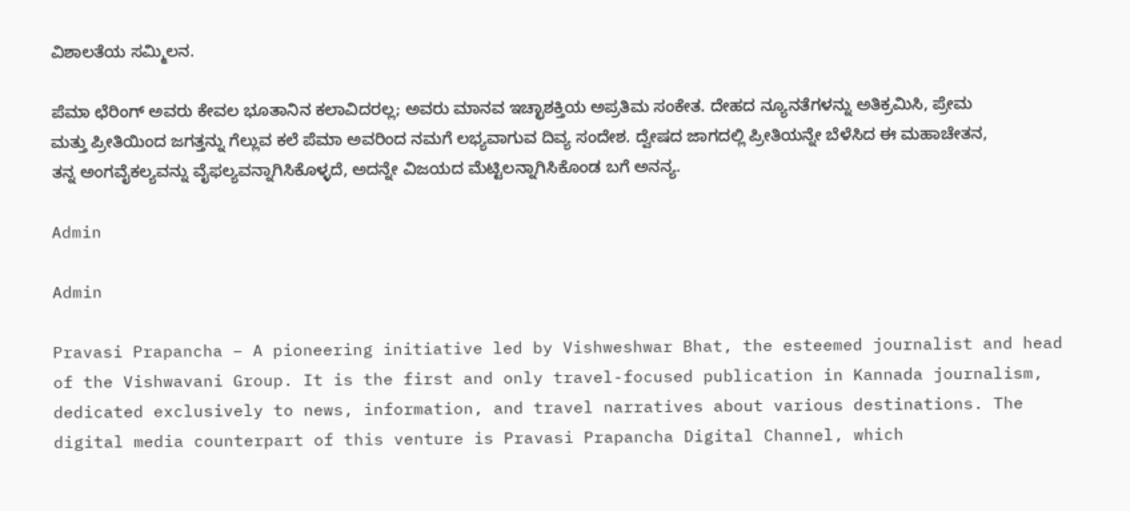ವಿಶಾಲತೆಯ ಸಮ್ಮಿಲನ.

ಪೆಮಾ ಛೆರಿಂಗ್ ಅವರು ಕೇವಲ ಭೂತಾನಿನ ಕಲಾವಿದರಲ್ಲ; ಅವರು ಮಾನವ ಇಚ್ಛಾಶಕ್ತಿಯ ಅಪ್ರತಿಮ ಸಂಕೇತ. ದೇಹದ ನ್ಯೂನತೆಗಳನ್ನು ಅತಿಕ್ರಮಿಸಿ, ಪ್ರೇಮ ಮತ್ತು ಪ್ರೀತಿಯಿಂದ ಜಗತ್ತನ್ನು ಗೆಲ್ಲುವ ಕಲೆ ಪೆಮಾ ಅವರಿಂದ ನಮಗೆ ಲಭ್ಯವಾಗುವ ದಿವ್ಯ ಸಂದೇಶ. ದ್ವೇಷದ ಜಾಗದಲ್ಲಿ ಪ್ರೀತಿಯನ್ನೇ ಬೆಳೆಸಿದ ಈ ಮಹಾಚೇತನ, ತನ್ನ ಅಂಗವೈಕಲ್ಯವನ್ನು ವೈಫಲ್ಯವನ್ನಾಗಿಸಿಕೊಳ್ಳದೆ, ಅದನ್ನೇ ವಿಜಯದ ಮೆಟ್ಟಿಲನ್ನಾಗಿಸಿಕೊಂಡ ಬಗೆ ಅನನ್ಯ.

Admin

Admin

Pravasi Prapancha – A pioneering initiative led by Vishweshwar Bhat, the esteemed journalist and head of the Vishwavani Group. It is the first and only travel-focused publication in Kannada journalism, dedicated exclusively to news, information, and travel narratives about various destinations. The digital media counterpart of this venture is Pravasi Prapancha Digital Channel, which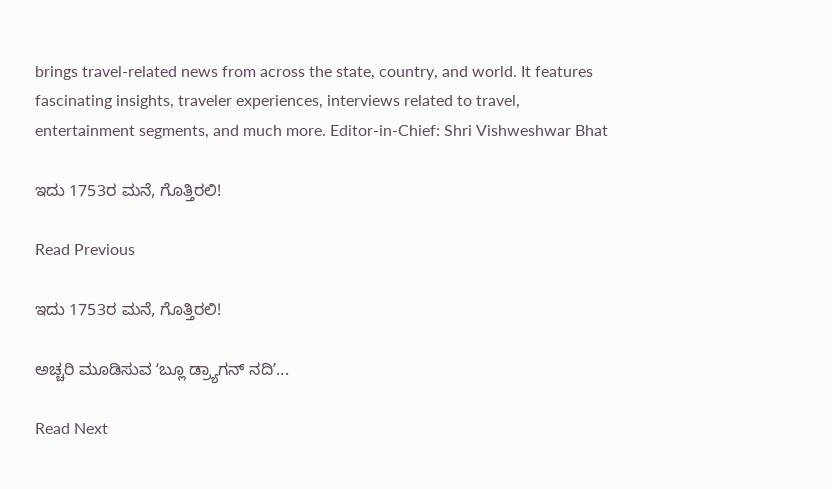brings travel-related news from across the state, country, and world. It features fascinating insights, traveler experiences, interviews related to travel, entertainment segments, and much more. Editor-in-Chief: Shri Vishweshwar Bhat

ಇದು 1753ರ ಮನೆ, ಗೊತ್ತಿರಲಿ!

Read Previous

ಇದು 1753ರ ಮನೆ, ಗೊತ್ತಿರಲಿ!

ಅಚ್ಚರಿ ಮೂಡಿಸುವ ʻಬ್ಲೂ ಡ್ರ್ಯಾಗನ್‌ ನದಿʼ...

Read Next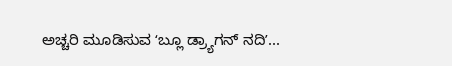ಅಚ್ಚರಿ ಮೂಡಿಸುವ ʻಬ್ಲೂ ಡ್ರ್ಯಾಗನ್‌ ನದಿʼ...